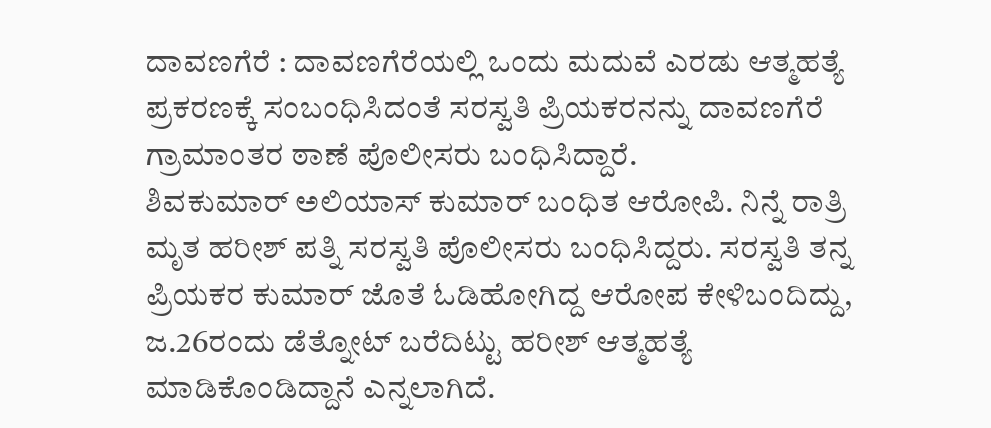ದಾವಣಗೆರೆ : ದಾವಣಗೆರೆಯಲ್ಲಿ ಒಂದು ಮದುವೆ ಎರಡು ಆತ್ಮಹತ್ಯೆ ಪ್ರಕರಣಕ್ಕೆ ಸಂಬಂಧಿಸಿದಂತೆ ಸರಸ್ವತಿ ಪ್ರಿಯಕರನನ್ನು ದಾವಣಗೆರೆ ಗ್ರಾಮಾಂತರ ಠಾಣೆ ಪೊಲೀಸರು ಬಂಧಿಸಿದ್ದಾರೆ.
ಶಿವಕುಮಾರ್ ಅಲಿಯಾಸ್ ಕುಮಾರ್ ಬಂಧಿತ ಆರೋಪಿ. ನಿನ್ನೆ ರಾತ್ರಿ ಮೃತ ಹರೀಶ್ ಪತ್ನಿ ಸರಸ್ವತಿ ಪೊಲೀಸರು ಬಂಧಿಸಿದ್ದರು. ಸರಸ್ವತಿ ತನ್ನ ಪ್ರಿಯಕರ ಕುಮಾರ್ ಜೊತೆ ಓಡಿಹೋಗಿದ್ದ ಆರೋಪ ಕೇಳಿಬಂದಿದ್ದು, ಜ.26ರಂದು ಡೆತ್ನೋಟ್ ಬರೆದಿಟ್ಟು ಹರೀಶ್ ಆತ್ಮಹತ್ಯೆ ಮಾಡಿಕೊಂಡಿದ್ದಾನೆ ಎನ್ನಲಾಗಿದೆ.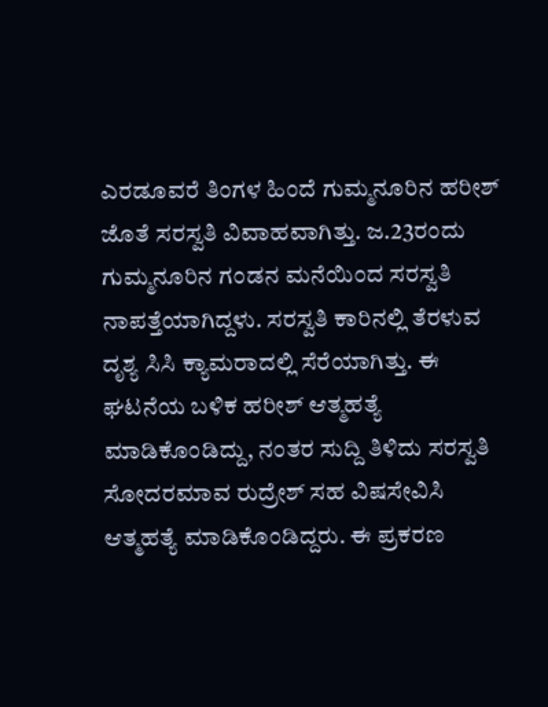ಎರಡೂವರೆ ತಿಂಗಳ ಹಿಂದೆ ಗುಮ್ಮನೂರಿನ ಹರೀಶ್ ಜೊತೆ ಸರಸ್ವತಿ ವಿವಾಹವಾಗಿತ್ತು. ಜ.23ರಂದು ಗುಮ್ಮನೂರಿನ ಗಂಡನ ಮನೆಯಿಂದ ಸರಸ್ವತಿ ನಾಪತ್ತೆಯಾಗಿದ್ದಳು. ಸರಸ್ವತಿ ಕಾರಿನಲ್ಲಿ ತೆರಳುವ ದೃಶ್ಯ ಸಿಸಿ ಕ್ಯಾಮರಾದಲ್ಲಿ ಸೆರೆಯಾಗಿತ್ತು. ಈ ಘಟನೆಯ ಬಳಿಕ ಹರೀಶ್ ಆತ್ಮಹತ್ಯೆ ಮಾಡಿಕೊಂಡಿದ್ದು, ನಂತರ ಸುದ್ದಿ ತಿಳಿದು ಸರಸ್ವತಿ ಸೋದರಮಾವ ರುದ್ರೇಶ್ ಸಹ ವಿಷಸೇವಿಸಿ ಆತ್ಮಹತ್ಯೆ ಮಾಡಿಕೊಂಡಿದ್ದರು. ಈ ಪ್ರಕರಣ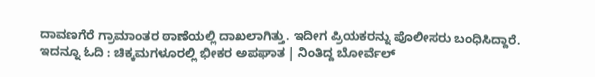ದಾವಣಗೆರೆ ಗ್ರಾಮಾಂತರ ಠಾಣೆಯಲ್ಲಿ ದಾಖಲಾಗಿತ್ತು. ಇದೀಗ ಪ್ರಿಯಕರನ್ನು ಪೊಲೀಸರು ಬಂಧಿಸಿದ್ದಾರೆ.
ಇದನ್ನೂ ಓದಿ : ಚಿಕ್ಕಮಗಳೂರಲ್ಲಿ ಭೀಕರ ಅಪಘಾತ | ನಿಂತಿದ್ದ ಬೋರ್ವೆಲ್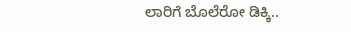ಲಾರಿಗೆ ಬೊಲೆರೋ ಡಿಕ್ಕಿ..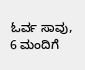ಓರ್ವ ಸಾವು, 6 ಮಂದಿಗೆ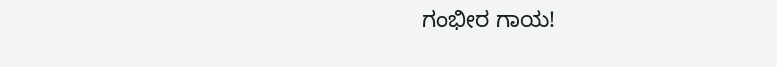ಗಂಭೀರ ಗಾಯ!